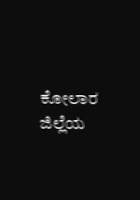ಕೋಲಾರ ಜಿಲ್ಲೆಯ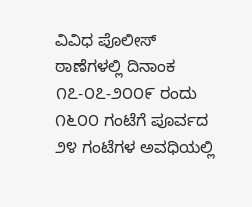ವಿವಿಧ ಪೊಲೀಸ್ ಠಾಣೆಗಳಲ್ಲಿ ದಿನಾಂಕ ೧೭-೦೭-೨೦೦೯ ರಂದು ೧೬೦೦ ಗಂಟೆಗೆ ಪೂರ್ವದ ೨೪ ಗಂಟೆಗಳ ಅವಧಿಯಲ್ಲಿ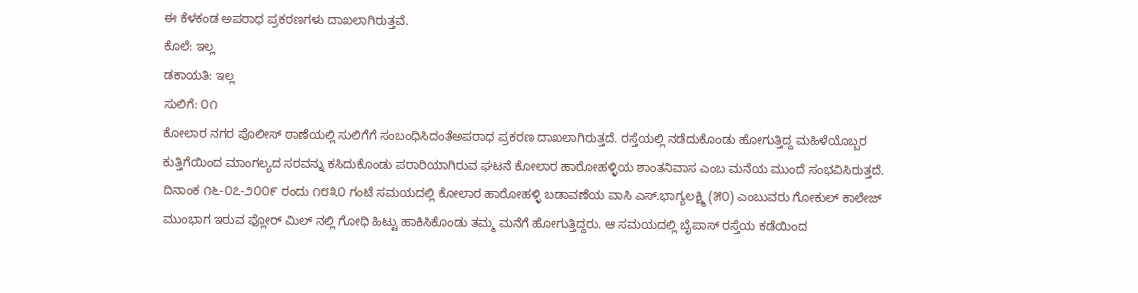ಈ ಕೆಳಕಂಡ ಅಪರಾಧ ಪ್ರಕರಣಗಳು ದಾಖಲಾಗಿರುತ್ತವೆ.
ಕೊಲೆ: ಇಲ್ಲ
ಡಕಾಯತಿ: ಇಲ್ಲ
ಸುಲಿಗೆ: ೦೧
ಕೋಲಾರ ನಗರ ಪೊಲೀಸ್ ಠಾಣೆಯಲ್ಲಿ ಸುಲಿಗೆಗೆ ಸಂಬಂಧಿಸಿದಂತೆಅಪರಾಧ ಪ್ರಕರಣ ದಾಖಲಾಗಿರುತ್ತದೆ. ರಸ್ತೆಯಲ್ಲಿ ನಡೆದುಕೊಂಡು ಹೋಗುತ್ತಿದ್ದ ಮಹಿಳೆಯೊಬ್ಬರ ಕುತ್ತಿಗೆಯಿಂದ ಮಾಂಗಲ್ಯದ ಸರವನ್ನು ಕಸಿದುಕೊಂಡು ಪರಾರಿಯಾಗಿರುವ ಘಟನೆ ಕೋಲಾರ ಹಾರೋಹಳ್ಳಿಯ ಶಾಂತನಿವಾಸ ಎಂಬ ಮನೆಯ ಮುಂದೆ ಸಂಭವಿಸಿರುತ್ತದೆ. ದಿನಾಂಕ ೧೬-೦೭-೨೦೦೯ ರಂದು ೧೮೩೦ ಗಂಟೆ ಸಮಯದಲ್ಲಿ ಕೋಲಾರ ಹಾರೋಹಳ್ಳಿ ಬಡಾವಣೆಯ ವಾಸಿ ಎಸ್.ಭಾಗ್ಯಲಕ್ಷ್ಮಿ (೫೦) ಎಂಬುವರು ಗೋಕುಲ್ ಕಾಲೇಜ್ ಮುಂಭಾಗ ಇರುವ ಫ್ಲೋರ್ ಮಿಲ್ ನಲ್ಲಿ ಗೋಧಿ ಹಿಟ್ಟು ಹಾಕಿಸಿಕೊಂಡು ತಮ್ಮ ಮನೆಗೆ ಹೋಗುತ್ತಿದ್ದರು. ಆ ಸಮಯದಲ್ಲಿ ಬೈಪಾಸ್ ರಸ್ತೆಯ ಕಡೆಯಿಂದ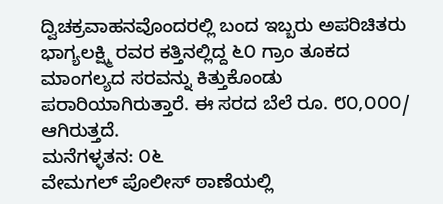ದ್ವಿಚಕ್ರವಾಹನವೊಂದರಲ್ಲಿ ಬಂದ ಇಬ್ಬರು ಅಪರಿಚಿತರು ಭಾಗ್ಯಲಕ್ಷ್ಮಿ ರವರ ಕತ್ತಿನಲ್ಲಿದ್ದ ೬೦ ಗ್ರಾಂ ತೂಕದ ಮಾಂಗಲ್ಯದ ಸರವನ್ನು ಕಿತ್ತುಕೊಂಡು ಪರಾರಿಯಾಗಿರುತ್ತಾರೆ. ಈ ಸರದ ಬೆಲೆ ರೂ. ೮೦,೦೦೦/ ಆಗಿರುತ್ತದೆ.
ಮನೆಗಳ್ಳತನ: ೦೬
ವೇಮಗಲ್ ಪೊಲೀಸ್ ಠಾಣೆಯಲ್ಲಿ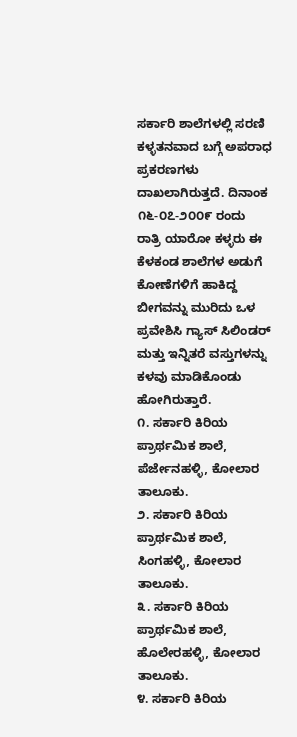ಸರ್ಕಾರಿ ಶಾಲೆಗಳಲ್ಲಿ ಸರಣಿ ಕಳ್ಳತನವಾದ ಬಗ್ಗೆ ಅಪರಾಧ ಪ್ರಕರಣಗಳು ದಾಖಲಾಗಿರುತ್ತದೆ. ದಿನಾಂಕ ೧೬-೦೭-೨೦೦೯ ರಂದು ರಾತ್ರಿ ಯಾರೋ ಕಳ್ಳರು ಈ ಕೆಳಕಂಡ ಶಾಲೆಗಳ ಅಡುಗೆ ಕೋಣೆಗಳಿಗೆ ಹಾಕಿದ್ದ ಬೀಗವನ್ನು ಮುರಿದು ಒಳ ಪ್ರವೇಶಿಸಿ ಗ್ಯಾಸ್ ಸಿಲಿಂಡರ್ ಮತ್ತು ಇನ್ನಿತರೆ ವಸ್ತುಗಳನ್ನು ಕಳವು ಮಾಡಿಕೊಂಡು ಹೋಗಿರುತ್ತಾರೆ.
೧. ಸರ್ಕಾರಿ ಕಿರಿಯ ಪ್ರಾರ್ಥಮಿಕ ಶಾಲೆ, ಪೆರ್ಜೇನಹಳ್ಳಿ, ಕೋಲಾರ ತಾಲೂಕು.
೨. ಸರ್ಕಾರಿ ಕಿರಿಯ ಪ್ರಾರ್ಥಮಿಕ ಶಾಲೆ, ಸಿಂಗಹಳ್ಳಿ, ಕೋಲಾರ ತಾಲೂಕು.
೩. ಸರ್ಕಾರಿ ಕಿರಿಯ ಪ್ರಾರ್ಥಮಿಕ ಶಾಲೆ, ಹೊಲೇರಹಳ್ಳಿ, ಕೋಲಾರ ತಾಲೂಕು.
೪. ಸರ್ಕಾರಿ ಕಿರಿಯ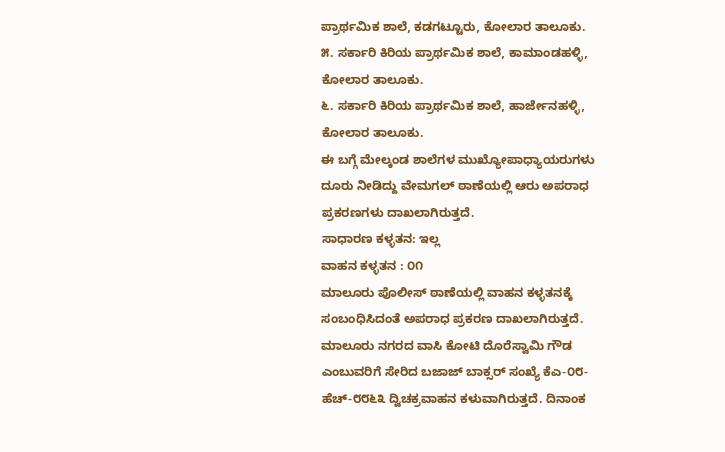ಪ್ರಾರ್ಥಮಿಕ ಶಾಲೆ, ಕಡಗಟ್ಟೂರು, ಕೋಲಾರ ತಾಲೂಕು.
೫. ಸರ್ಕಾರಿ ಕಿರಿಯ ಪ್ರಾರ್ಥಮಿಕ ಶಾಲೆ, ಕಾಮಾಂಡಹಳ್ಳಿ, ಕೋಲಾರ ತಾಲೂಕು.
೬. ಸರ್ಕಾರಿ ಕಿರಿಯ ಪ್ರಾರ್ಥಮಿಕ ಶಾಲೆ, ಹಾರ್ಜೇನಹಳ್ಳಿ, ಕೋಲಾರ ತಾಲೂಕು.
ಈ ಬಗ್ಗೆ ಮೇಲ್ಕಂಡ ಶಾಲೆಗಳ ಮುಖ್ಯೋಪಾಧ್ಯಾಯರುಗಳು ದೂರು ನೀಡಿದ್ದು ವೇಮಗಲ್ ಠಾಣೆಯಲ್ಲಿ ಆರು ಅಪರಾಧ ಪ್ರಕರಣಗಳು ದಾಖಲಾಗಿರುತ್ತದೆ.
ಸಾಧಾರಣ ಕಳ್ಳತನ: ಇಲ್ಲ
ವಾಹನ ಕಳ್ಳತನ : ೦೧
ಮಾಲೂರು ಪೊಲೀಸ್ ಠಾಣೆಯಲ್ಲಿ ವಾಹನ ಕಳ್ಳತನಕ್ಕೆ ಸಂಬಂಧಿಸಿದಂತೆ ಅಪರಾಧ ಪ್ರಕರಣ ದಾಖಲಾಗಿರುತ್ತದೆ. ಮಾಲೂರು ನಗರದ ವಾಸಿ ಕೋಟಿ ದೊರೆಸ್ವಾಮಿ ಗೌಡ ಎಂಬುವರಿಗೆ ಸೇರಿದ ಬಜಾಜ್ ಬಾಕ್ಸರ್ ಸಂಖ್ಯೆ ಕೆಎ-೦೮-ಹೆಚ್-೮೮೬೩ ದ್ವಿಚಕ್ರವಾಹನ ಕಳುವಾಗಿರುತ್ತದೆ. ದಿನಾಂಕ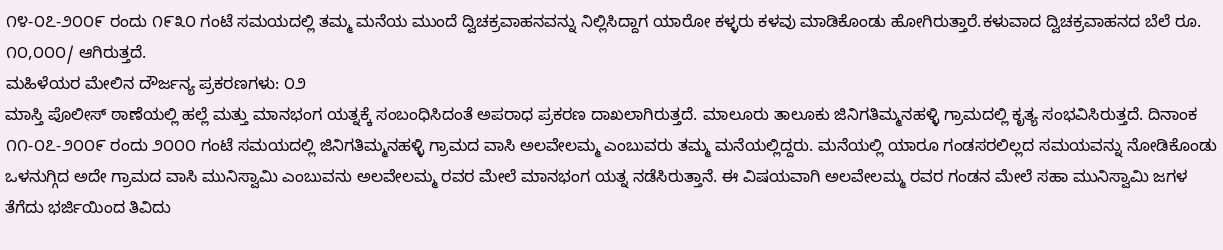೧೪-೦೭-೨೦೦೯ ರಂದು ೧೯೩೦ ಗಂಟೆ ಸಮಯದಲ್ಲಿ ತಮ್ಮ ಮನೆಯ ಮುಂದೆ ದ್ವಿಚಕ್ರವಾಹನವನ್ನು ನಿಲ್ಲಿಸಿದ್ದಾಗ ಯಾರೋ ಕಳ್ಳರು ಕಳವು ಮಾಡಿಕೊಂಡು ಹೋಗಿರುತ್ತಾರೆ.ಕಳುವಾದ ದ್ವಿಚಕ್ರವಾಹನದ ಬೆಲೆ ರೂ. ೧೦,೦೦೦/ ಆಗಿರುತ್ತದೆ.
ಮಹಿಳೆಯರ ಮೇಲಿನ ದೌರ್ಜನ್ಯ ಪ್ರಕರಣಗಳು: ೦೨
ಮಾಸ್ತಿ ಪೊಲೀಸ್ ಠಾಣೆಯಲ್ಲಿ ಹಲ್ಲೆ ಮತ್ತು ಮಾನಭಂಗ ಯತ್ನಕ್ಕೆ ಸಂಬಂಧಿಸಿದಂತೆ ಅಪರಾಧ ಪ್ರಕರಣ ದಾಖಲಾಗಿರುತ್ತದೆ. ಮಾಲೂರು ತಾಲೂಕು ಜಿನಿಗತಿಮ್ಮನಹಳ್ಳಿ ಗ್ರಾಮದಲ್ಲಿ ಕೃತ್ಯ ಸಂಭವಿಸಿರುತ್ತದೆ. ದಿನಾಂಕ ೧೧-೦೭-೨೦೦೯ ರಂದು ೨೦೦೦ ಗಂಟೆ ಸಮಯದಲ್ಲಿ ಜಿನಿಗತಿಮ್ಮನಹಳ್ಳಿ ಗ್ರಾಮದ ವಾಸಿ ಅಲವೇಲಮ್ಮ ಎಂಬುವರು ತಮ್ಮ ಮನೆಯಲ್ಲಿದ್ದರು. ಮನೆಯಲ್ಲಿ ಯಾರೂ ಗಂಡಸರಲಿಲ್ಲದ ಸಮಯವನ್ನು ನೋಡಿಕೊಂಡು ಒಳನುಗ್ಗಿದ ಅದೇ ಗ್ರಾಮದ ವಾಸಿ ಮುನಿಸ್ವಾಮಿ ಎಂಬುವನು ಅಲವೇಲಮ್ಮ ರವರ ಮೇಲೆ ಮಾನಭಂಗ ಯತ್ನ ನಡೆಸಿರುತ್ತಾನೆ. ಈ ವಿಷಯವಾಗಿ ಅಲವೇಲಮ್ಮ ರವರ ಗಂಡನ ಮೇಲೆ ಸಹಾ ಮುನಿಸ್ವಾಮಿ ಜಗಳ ತೆಗೆದು ಭರ್ಜಿಯಿಂದ ತಿವಿದು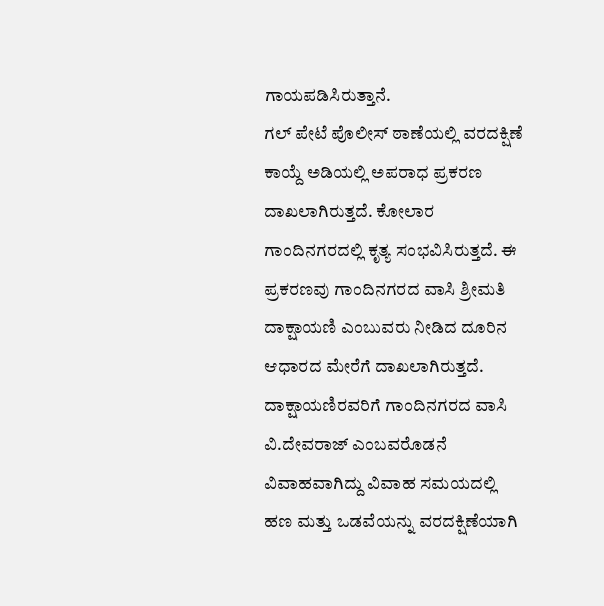ಗಾಯಪಡಿಸಿರುತ್ತಾನೆ.
ಗಲ್ ಪೇಟೆ ಪೊಲೀಸ್ ಠಾಣೆಯಲ್ಲಿ ವರದಕ್ಷಿಣೆ ಕಾಯ್ದೆ ಅಡಿಯಲ್ಲಿ ಅಪರಾಧ ಪ್ರಕರಣ ದಾಖಲಾಗಿರುತ್ತದೆ. ಕೋಲಾರ ಗಾಂದಿನಗರದಲ್ಲಿ ಕೃತ್ಯ ಸಂಭವಿಸಿರುತ್ತದೆ. ಈ ಪ್ರಕರಣವು ಗಾಂದಿನಗರದ ವಾಸಿ ಶ್ರೀಮತಿ ದಾಕ್ಷಾಯಣಿ ಎಂಬುವರು ನೀಡಿದ ದೂರಿನ ಆಧಾರದ ಮೇರೆಗೆ ದಾಖಲಾಗಿರುತ್ತದೆ. ದಾಕ್ಷಾಯಣಿರವರಿಗೆ ಗಾಂದಿನಗರದ ವಾಸಿ ವಿ.ದೇವರಾಜ್ ಎಂಬವರೊಡನೆ ವಿವಾಹವಾಗಿದ್ದು ವಿವಾಹ ಸಮಯದಲ್ಲಿ ಹಣ ಮತ್ತು ಒಡವೆಯನ್ನು ವರದಕ್ಷಿಣೆಯಾಗಿ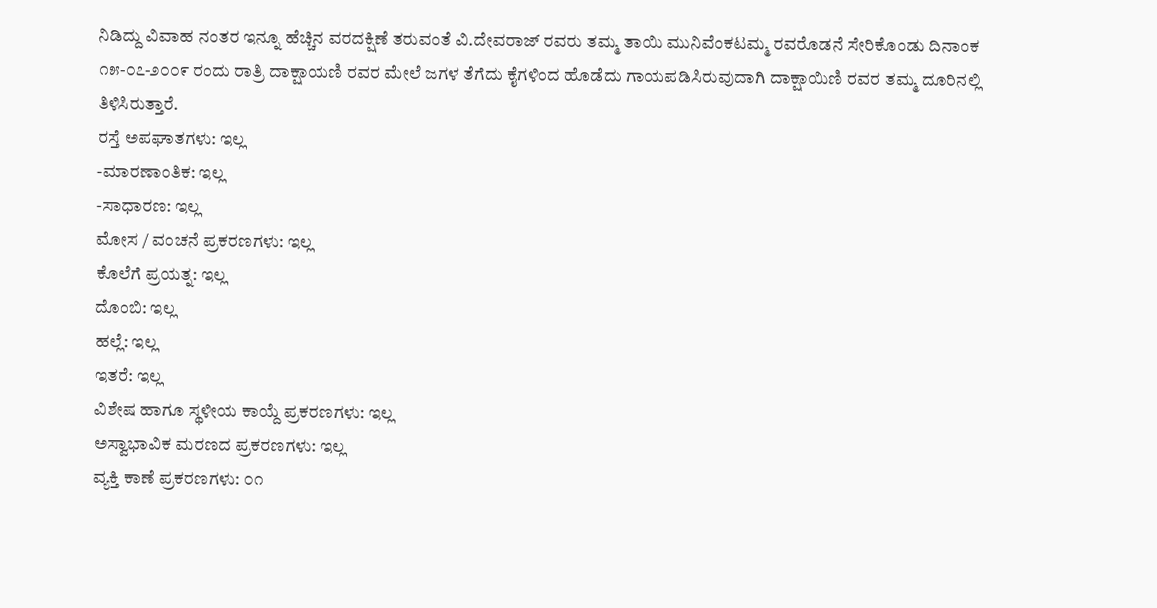ನಿಡಿದ್ದು ವಿವಾಹ ನಂತರ ಇನ್ನೂ ಹೆಚ್ಚಿನ ವರದಕ್ಷಿಣೆ ತರುವಂತೆ ವಿ.ದೇವರಾಜ್ ರವರು ತಮ್ಮ ತಾಯಿ ಮುನಿವೆಂಕಟಮ್ಮ ರವರೊಡನೆ ಸೇರಿಕೊಂಡು ದಿನಾಂಕ ೧೫-೦೭-೨೦೦೯ ರಂದು ರಾತ್ರಿ ದಾಕ್ಷಾಯಣಿ ರವರ ಮೇಲೆ ಜಗಳ ತೆಗೆದು ಕೈಗಳಿಂದ ಹೊಡೆದು ಗಾಯಪಡಿಸಿರುವುದಾಗಿ ದಾಕ್ಷಾಯಿಣಿ ರವರ ತಮ್ಮ ದೂರಿನಲ್ಲಿ ತಿಳಿಸಿರುತ್ತಾರೆ.
ರಸ್ತೆ ಅಪಘಾತಗಳು: ಇಲ್ಲ
-ಮಾರಣಾಂತಿಕ: ಇಲ್ಲ
-ಸಾಧಾರಣ: ಇಲ್ಲ
ಮೋಸ / ವಂಚನೆ ಪ್ರಕರಣಗಳು: ಇಲ್ಲ
ಕೊಲೆಗೆ ಪ್ರಯತ್ನ: ಇಲ್ಲ
ದೊಂಬಿ: ಇಲ್ಲ
ಹಲ್ಲೆ: ಇಲ್ಲ
ಇತರೆ: ಇಲ್ಲ
ವಿಶೇಷ ಹಾಗೂ ಸ್ಥಳೀಯ ಕಾಯ್ದೆ ಪ್ರಕರಣಗಳು: ಇಲ್ಲ
ಅಸ್ವಾಭಾವಿಕ ಮರಣದ ಪ್ರಕರಣಗಳು: ಇಲ್ಲ
ವ್ಯಕ್ತಿ ಕಾಣೆ ಪ್ರಕರಣಗಳು: ೦೧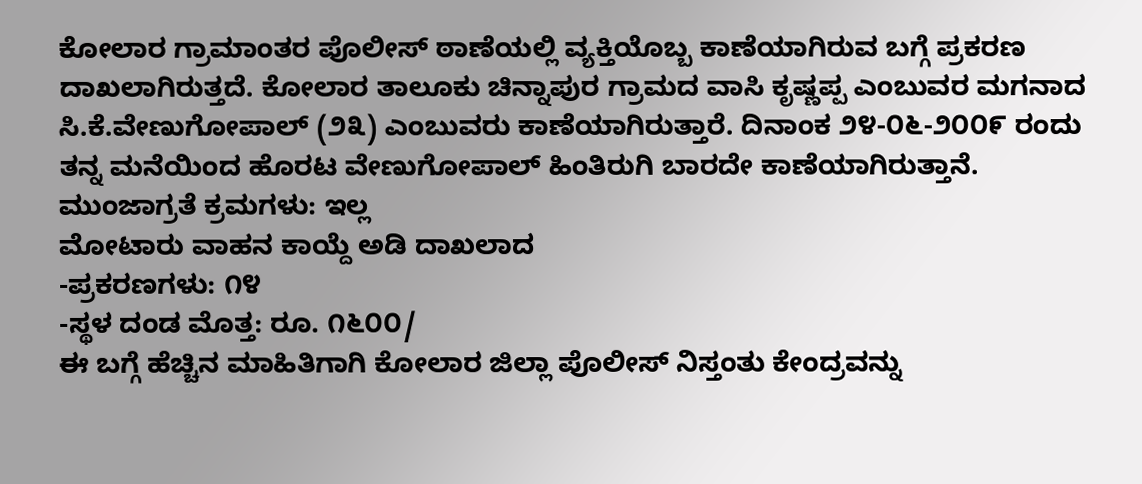ಕೋಲಾರ ಗ್ರಾಮಾಂತರ ಪೊಲೀಸ್ ಠಾಣೆಯಲ್ಲಿ ವ್ಯಕ್ತಿಯೊಬ್ಬ ಕಾಣೆಯಾಗಿರುವ ಬಗ್ಗೆ ಪ್ರಕರಣ ದಾಖಲಾಗಿರುತ್ತದೆ. ಕೋಲಾರ ತಾಲೂಕು ಚಿನ್ನಾಪುರ ಗ್ರಾಮದ ವಾಸಿ ಕೃಷ್ಣಪ್ಪ ಎಂಬುವರ ಮಗನಾದ ಸಿ.ಕೆ.ವೇಣುಗೋಪಾಲ್ (೨೩) ಎಂಬುವರು ಕಾಣೆಯಾಗಿರುತ್ತಾರೆ. ದಿನಾಂಕ ೨೪-೦೬-೨೦೦೯ ರಂದು ತನ್ನ ಮನೆಯಿಂದ ಹೊರಟ ವೇಣುಗೋಪಾಲ್ ಹಿಂತಿರುಗಿ ಬಾರದೇ ಕಾಣೆಯಾಗಿರುತ್ತಾನೆ.
ಮುಂಜಾಗ್ರತೆ ಕ್ರಮಗಳು: ಇಲ್ಲ
ಮೋಟಾರು ವಾಹನ ಕಾಯ್ದೆ ಅಡಿ ದಾಖಲಾದ
-ಪ್ರಕರಣಗಳು: ೧೪
-ಸ್ಥಳ ದಂಡ ಮೊತ್ತ: ರೂ. ೧೬೦೦/
ಈ ಬಗ್ಗೆ ಹೆಚ್ಚಿನ ಮಾಹಿತಿಗಾಗಿ ಕೋಲಾರ ಜಿಲ್ಲಾ ಪೊಲೀಸ್ ನಿಸ್ತಂತು ಕೇಂದ್ರವನ್ನು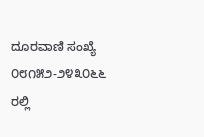ದೂರವಾಣಿ ಸಂಖ್ಯೆ ೦೮೧೫೨-೨೪೩೦೬೬ ರಲ್ಲಿ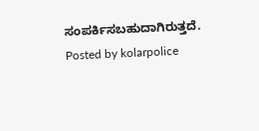ಸಂಪರ್ಕಿಸಬಹುದಾಗಿರುತ್ತದೆ.
Posted by kolarpolice